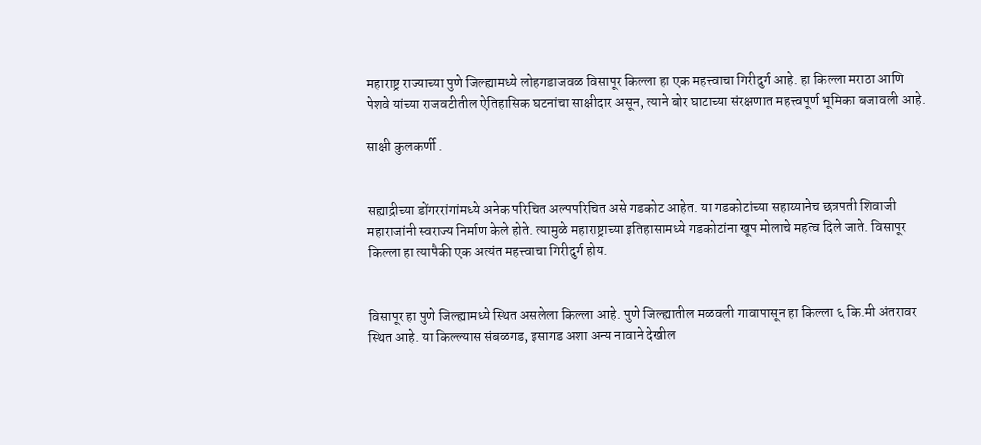महाराष्ट्र राज्याच्या पुणे जिल्ह्यामध्ये लोहगडाजवळ विसापूर किल्ला हा एक महत्त्वाचा गिरीदुर्ग आहे. हा किल्ला मराठा आणि पेशवे यांच्या राजवटीतील ऐतिहासिक घटनांचा साक्षीदार असून, त्याने बोर घाटाच्या संरक्षणात महत्त्वपूर्ण भूमिका बजावली आहे.

साक्षी कुलकर्णी .


सह्याद्रीच्या डोंगररांगांमध्ये अनेक परिचित अल्पपरिचित असे गडकोट आहेत. या गडकोटांच्या सहाय्यानेच छत्रपती शिवाजी महाराजांनी स्वराज्य निर्माण केले होते. त्यामुळे महाराष्ट्राच्या इतिहासामध्ये गडकोटांना खूप मोलाचे महत्व दिले जाते. विसापूर किल्ला हा त्यापैकी एक अत्यंत महत्त्वाचा गिरीदुर्ग होय.


विसापूर हा पुणे जिल्ह्यामध्ये स्थित असलेला किल्ला आहे. पुणे जिल्ह्यातील मळवली गावापासून हा किल्ला ६ कि.मी अंतरावर स्थित आहे. या किल्ल्यास संबळगड, इसागड अशा अन्य नावाने देखील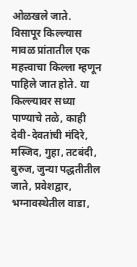ओळखले जाते. विसापूर किल्ल्यास मावळ प्रांतातील एक महत्त्वाचा किल्ला म्हणून पाहिले जात होते. या किल्ल्यावर सध्या पाण्याचे तळे, काही देवी-देवतांची मंदिरे, मस्जिद, गुहा, तटबंदी, बुरुज, जुन्या पद्धतीतील जाते, प्रवेशद्वार, भग्नावस्थेतील वाडा,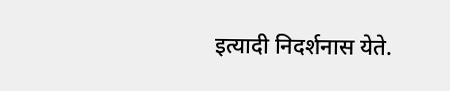इत्यादी निदर्शनास येते.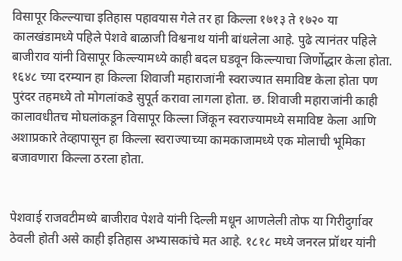विसापूर किल्ल्याचा इतिहास पहावयास गेले तर हा किल्ला १७१३ ते १७२० या कालखंडामध्ये पहिले पेशवे बाळाजी विश्वनाथ यांनी बांधलेला आहे. पुढे त्यानंतर पहिले बाजीराव यांनी विसापूर किल्ल्यामध्ये काही बदल घडवून किल्ल्याचा जिर्णोद्धार केला होता. १६४८ च्या दरम्यान हा किल्ला शिवाजी महाराजांनी स्वराज्यात समाविष्ट केला होता पण पुरंदर तहमध्ये तो मोगलांकडे सुपूर्त करावा लागला होता. छ. शिवाजी महाराजांनी काही कालावधीतच मोघलांकडून विसापूर किल्ला जिंकून स्वराज्यामध्ये समाविष्ट केला आणि अशाप्रकारे तेव्हापासून हा किल्ला स्वराज्याच्या कामकाजामध्ये एक मोलाची भूमिका बजावणारा किल्ला ठरला होता.


पेशवाई राजवटीमध्ये बाजीराव पेशवे यांनी दिल्ली मधून आणलेली तोफ या गिरीदुर्गावर ठेवली होती असे काही इतिहास अभ्यासकांचे मत आहे. १८१८ मध्ये जनरल प्रॉथर यांनी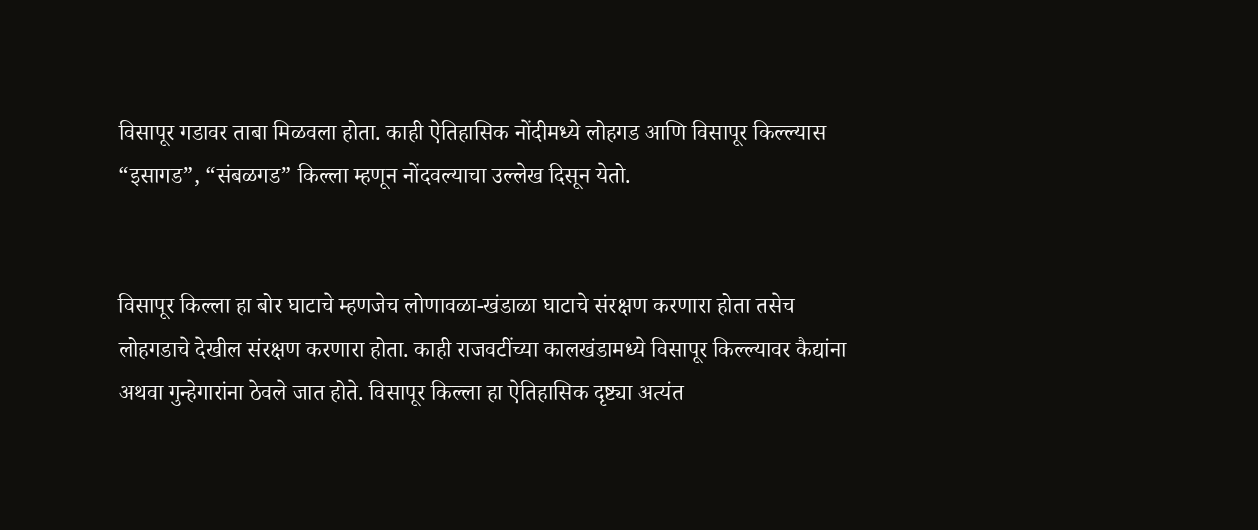विसापूर गडावर ताबा मिळवला होता. काही ऐतिहासिक नोंदीमध्ये लोहगड आणि विसापूर किल्ल्यास “इसागड”, “संबळगड” किल्ला म्हणून नोंदवल्याचा उल्लेख दिसून येतो.


विसापूर किल्ला हा बोर घाटाचे म्हणजेच लोणावळा-खंडाळा घाटाचे संरक्षण करणारा होता तसेच लोहगडाचे देखील संरक्षण करणारा होता. काही राजवटींच्या कालखंडामध्ये विसापूर किल्ल्यावर कैद्यांना अथवा गुन्हेगारांना ठेवले जात होते. विसापूर किल्ला हा ऐतिहासिक दृष्ट्या अत्यंत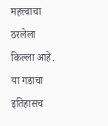महत्त्वाचा ठरलेला किल्ला आहे. या गडाचा इतिहासच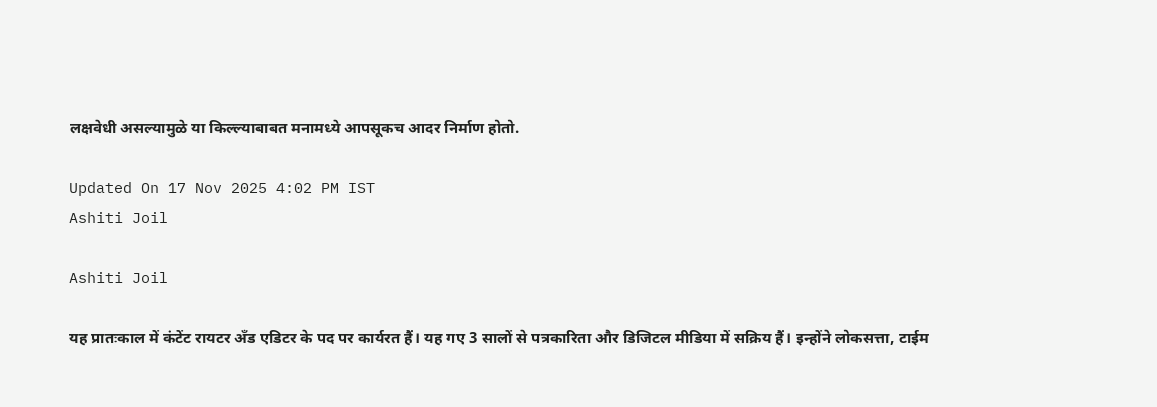लक्षवेधी असल्यामुळे या किल्ल्याबाबत मनामध्ये आपसूकच आदर निर्माण होतो.

Updated On 17 Nov 2025 4:02 PM IST
Ashiti Joil

Ashiti Joil

यह प्रातःकाल में कंटेंट रायटर अँड एडिटर के पद पर कार्यरत हैं। यह गए 3 सालों से पत्रकारिता और डिजिटल मीडिया में सक्रिय हैं। इन्होंने लोकसत्ता, टाईम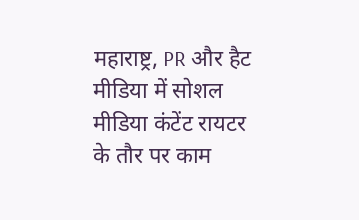महाराष्ट्र, PR और हैट मीडिया में सोशल मीडिया कंटेंट रायटर के तौर पर काम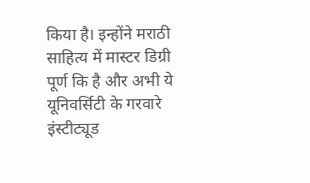किया है। इन्होंने मराठी साहित्य में मास्टर डिग्री पूर्ण कि है और अभी ये यूनिवर्सिटी के गरवारे इंस्टीट्यूड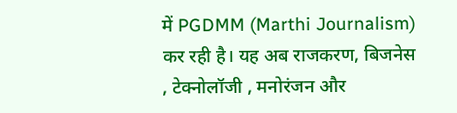में PGDMM (Marthi Journalism) कर रही है। यह अब राजकरण, बिजनेस , टेक्नोलॉजी , मनोरंजन और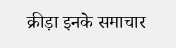क्रीड़ा इनके समाचार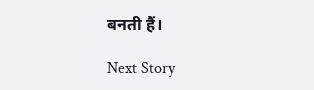बनती हैं।

Next Story